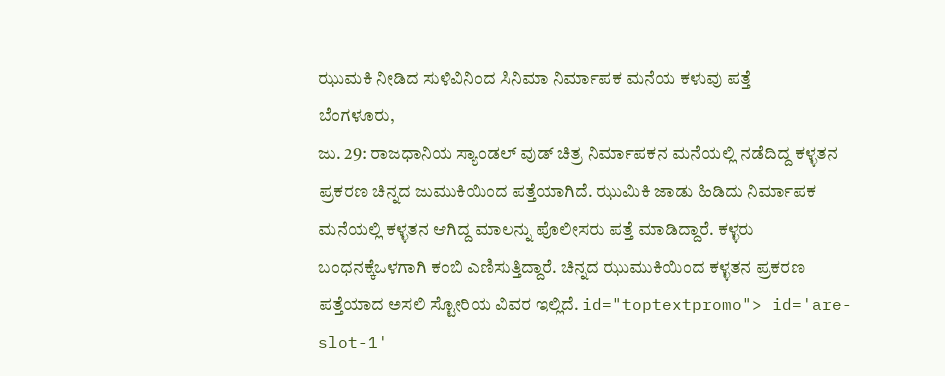ಝುಮಕಿ ನೀಡಿದ ಸುಳಿವಿನಿಂದ ಸಿನಿಮಾ ನಿರ್ಮಾಪಕ ಮನೆಯ ಕಳುವು ಪತ್ತೆ
ಬೆಂಗಳೂರು,
ಜು. 29: ರಾಜಧಾನಿಯ ಸ್ಯಾಂಡಲ್ ವುಡ್ ಚಿತ್ರ ನಿರ್ಮಾಪಕನ ಮನೆಯಲ್ಲಿ ನಡೆದಿದ್ದ ಕಳ್ಳತನ ಪ್ರಕರಣ ಚಿನ್ನದ ಜುಮುಕಿಯಿಂದ ಪತ್ತೆಯಾಗಿದೆ. ಝುಮಿಕಿ ಜಾಡು ಹಿಡಿದು ನಿರ್ಮಾಪಕ ಮನೆಯಲ್ಲಿ ಕಳ್ಳತನ ಆಗಿದ್ದ ಮಾಲನ್ನು ಪೊಲೀಸರು ಪತ್ತೆ ಮಾಡಿದ್ದಾರೆ. ಕಳ್ಳರು ಬಂಧನಕ್ಕೆಒಳಗಾಗಿ ಕಂಬಿ ಎಣಿಸುತ್ತಿದ್ದಾರೆ. ಚಿನ್ನದ ಝುಮುಕಿಯಿಂದ ಕಳ್ಳತನ ಪ್ರಕರಣ ಪತ್ತೆಯಾದ ಅಸಲಿ ಸ್ಟೋರಿಯ ವಿವರ ಇಲ್ಲಿದೆ. id="toptextpromo"> id='are-slot-1'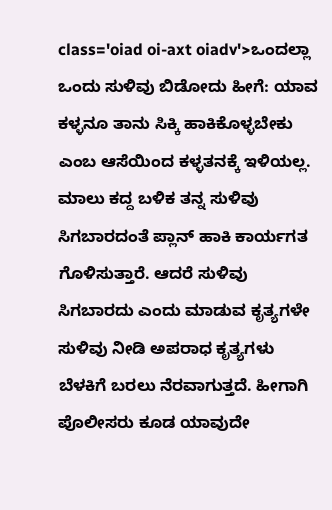class='oiad oi-axt oiadv'>ಒಂದಲ್ಲಾ
ಒಂದು ಸುಳಿವು ಬಿಡೋದು ಹೀಗೆ: ಯಾವ ಕಳ್ಳನೂ ತಾನು ಸಿಕ್ಕಿ ಹಾಕಿಕೊಳ್ಳಬೇಕು ಎಂಬ ಆಸೆಯಿಂದ ಕಳ್ಳತನಕ್ಕೆ ಇಳಿಯಲ್ಲ. ಮಾಲು ಕದ್ದ ಬಳಿಕ ತನ್ನ ಸುಳಿವು ಸಿಗಬಾರದಂತೆ ಪ್ಲಾನ್ ಹಾಕಿ ಕಾರ್ಯಗತ ಗೊಳಿಸುತ್ತಾರೆ. ಆದರೆ ಸುಳಿವು ಸಿಗಬಾರದು ಎಂದು ಮಾಡುವ ಕೃತ್ಯಗಳೇ ಸುಳಿವು ನೀಡಿ ಅಪರಾಧ ಕೃತ್ಯಗಳು ಬೆಳಕಿಗೆ ಬರಲು ನೆರವಾಗುತ್ತದೆ. ಹೀಗಾಗಿ ಪೊಲೀಸರು ಕೂಡ ಯಾವುದೇ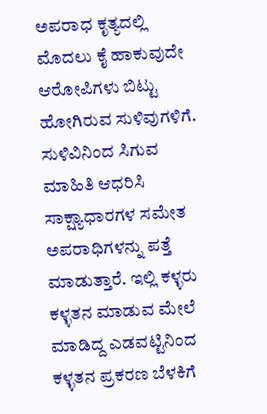ಅಪರಾಧ ಕೃತ್ಯದಲ್ಲಿ ಮೊದಲು ಕೈ ಹಾಕುವುದೇ ಆರೋಪಿಗಳು ಬಿಟ್ಟು ಹೋಗಿರುವ ಸುಳಿವುಗಳಿಗೆ. ಸುಳಿವಿನಿಂದ ಸಿಗುವ ಮಾಹಿತಿ ಆಧರಿಸಿ ಸಾಕ್ಷ್ಯಾಧಾರಗಳ ಸಮೇತ ಅಪರಾಧಿಗಳನ್ನು ಪತ್ತೆ ಮಾಡುತ್ತಾರೆ. ಇಲ್ಲಿ ಕಳ್ಳರು ಕಳ್ಳತನ ಮಾಡುವ ಮೇಲೆ ಮಾಡಿದ್ದ ಎಡವಟ್ಟಿನಿಂದ ಕಳ್ಳತನ ಪ್ರಕರಣ ಬೆಳಕಿಗೆ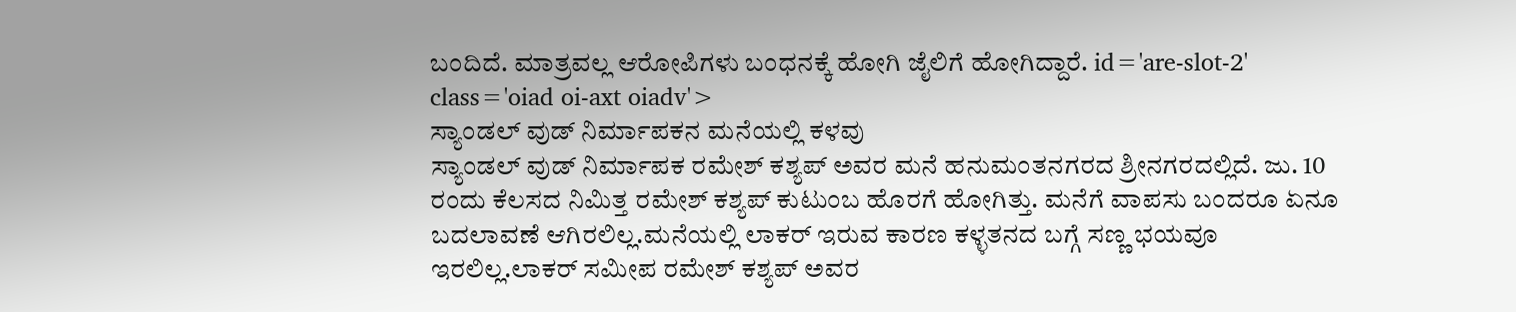ಬಂದಿದೆ. ಮಾತ್ರವಲ್ಲ ಆರೋಪಿಗಳು ಬಂಧನಕ್ಕೆ ಹೋಗಿ ಜೈಲಿಗೆ ಹೋಗಿದ್ದಾರೆ. id='are-slot-2' class='oiad oi-axt oiadv'>
ಸ್ಯಾಂಡಲ್ ವುಡ್ ನಿರ್ಮಾಪಕನ ಮನೆಯಲ್ಲಿ ಕಳವು
ಸ್ಯಾಂಡಲ್ ವುಡ್ ನಿರ್ಮಾಪಕ ರಮೇಶ್ ಕಶ್ಯಪ್ ಅವರ ಮನೆ ಹನುಮಂತನಗರದ ಶ್ರೀನಗರದಲ್ಲಿದೆ. ಜು. 10 ರಂದು ಕೆಲಸದ ನಿಮಿತ್ತ ರಮೇಶ್ ಕಶ್ಯಪ್ ಕುಟುಂಬ ಹೊರಗೆ ಹೋಗಿತ್ತು. ಮನೆಗೆ ವಾಪಸು ಬಂದರೂ ಏನೂ ಬದಲಾವಣೆ ಆಗಿರಲಿಲ್ಲ.ಮನೆಯಲ್ಲಿ ಲಾಕರ್ ಇರುವ ಕಾರಣ ಕಳ್ಳತನದ ಬಗ್ಗೆ ಸಣ್ಣ ಭಯವೂ ಇರಲಿಲ್ಲ.ಲಾಕರ್ ಸಮೀಪ ರಮೇಶ್ ಕಶ್ಯಪ್ ಅವರ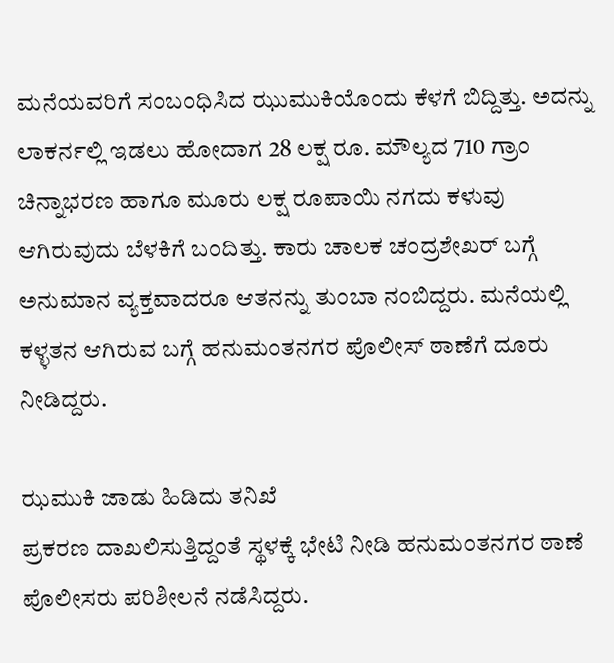ಮನೆಯವರಿಗೆ ಸಂಬಂಧಿಸಿದ ಝುಮುಕಿಯೊಂದು ಕೆಳಗೆ ಬಿದ್ದಿತ್ತು. ಅದನ್ನು ಲಾಕರ್ನಲ್ಲಿ ಇಡಲು ಹೋದಾಗ 28 ಲಕ್ಷ ರೂ. ಮೌಲ್ಯದ 710 ಗ್ರಾಂ ಚಿನ್ನಾಭರಣ ಹಾಗೂ ಮೂರು ಲಕ್ಷ ರೂಪಾಯಿ ನಗದು ಕಳುವು ಆಗಿರುವುದು ಬೆಳಕಿಗೆ ಬಂದಿತ್ತು. ಕಾರು ಚಾಲಕ ಚಂದ್ರಶೇಖರ್ ಬಗ್ಗೆ ಅನುಮಾನ ವ್ಯಕ್ತವಾದರೂ ಆತನನ್ನು ತುಂಬಾ ನಂಬಿದ್ದರು. ಮನೆಯಲ್ಲಿ ಕಳ್ಳತನ ಆಗಿರುವ ಬಗ್ಗೆ ಹನುಮಂತನಗರ ಪೊಲೀಸ್ ಠಾಣೆಗೆ ದೂರು ನೀಡಿದ್ದರು.

ಝಮುಕಿ ಜಾಡು ಹಿಡಿದು ತನಿಖೆ
ಪ್ರಕರಣ ದಾಖಲಿಸುತ್ತಿದ್ದಂತೆ ಸ್ಥಳಕ್ಕೆ ಭೇಟಿ ನೀಡಿ ಹನುಮಂತನಗರ ಠಾಣೆ ಪೊಲೀಸರು ಪರಿಶೀಲನೆ ನಡೆಸಿದ್ದರು.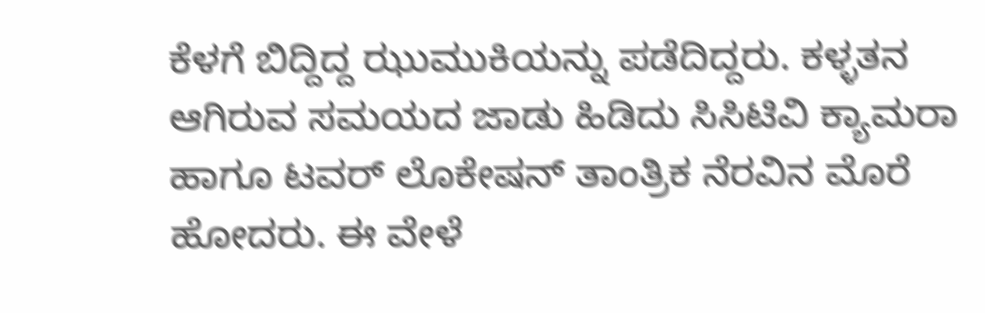ಕೆಳಗೆ ಬಿದ್ದಿದ್ದ ಝುಮುಕಿಯನ್ನು ಪಡೆದಿದ್ದರು. ಕಳ್ಳತನ ಆಗಿರುವ ಸಮಯದ ಜಾಡು ಹಿಡಿದು ಸಿಸಿಟಿವಿ ಕ್ಯಾಮರಾ ಹಾಗೂ ಟವರ್ ಲೊಕೇಷನ್ ತಾಂತ್ರಿಕ ನೆರವಿನ ಮೊರೆ ಹೋದರು. ಈ ವೇಳೆ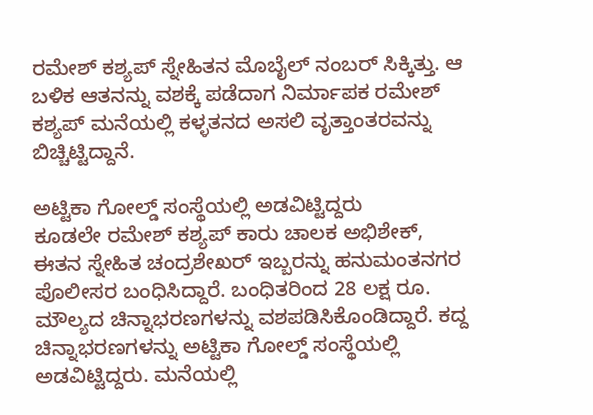ರಮೇಶ್ ಕಶ್ಯಪ್ ಸ್ನೇಹಿತನ ಮೊಬೈಲ್ ನಂಬರ್ ಸಿಕ್ಕಿತ್ತು. ಆ ಬಳಿಕ ಆತನನ್ನು ವಶಕ್ಕೆ ಪಡೆದಾಗ ನಿರ್ಮಾಪಕ ರಮೇಶ್ ಕಶ್ಯಪ್ ಮನೆಯಲ್ಲಿ ಕಳ್ಳತನದ ಅಸಲಿ ವೃತ್ತಾಂತರವನ್ನು ಬಿಚ್ಚಿಟ್ಟಿದ್ದಾನೆ.

ಅಟ್ಟಿಕಾ ಗೋಲ್ಡ್ ಸಂಸ್ಥೆಯಲ್ಲಿ ಅಡವಿಟ್ಟಿದ್ದರು
ಕೂಡಲೇ ರಮೇಶ್ ಕಶ್ಯಪ್ ಕಾರು ಚಾಲಕ ಅಭಿಶೇಕ್, ಈತನ ಸ್ನೇಹಿತ ಚಂದ್ರಶೇಖರ್ ಇಬ್ಬರನ್ನು ಹನುಮಂತನಗರ ಪೊಲೀಸರ ಬಂಧಿಸಿದ್ದಾರೆ. ಬಂಧಿತರಿಂದ 28 ಲಕ್ಷ ರೂ. ಮೌಲ್ಯದ ಚಿನ್ನಾಭರಣಗಳನ್ನು ವಶಪಡಿಸಿಕೊಂಡಿದ್ದಾರೆ. ಕದ್ದ ಚಿನ್ನಾಭರಣಗಳನ್ನು ಅಟ್ಟಿಕಾ ಗೋಲ್ಡ್ ಸಂಸ್ಥೆಯಲ್ಲಿ ಅಡವಿಟ್ಟಿದ್ದರು. ಮನೆಯಲ್ಲಿ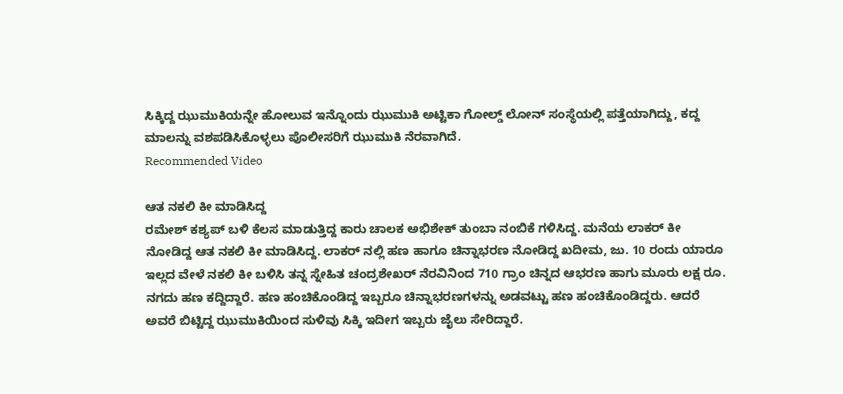ಸಿಕ್ಕಿದ್ದ ಝುಮುಕಿಯನ್ನೇ ಹೋಲುವ ಇನ್ನೊಂದು ಝುಮುಕಿ ಅಟ್ಟಿಕಾ ಗೋಲ್ಡ್ ಲೋನ್ ಸಂಸ್ಥೆಯಲ್ಲಿ ಪತ್ತೆಯಾಗಿದ್ದು, ಕದ್ದ ಮಾಲನ್ನು ವಶಪಡಿಸಿಕೊಳ್ಳಲು ಪೊಲೀಸರಿಗೆ ಝುಮುಕಿ ನೆರವಾಗಿದೆ.
Recommended Video

ಆತ ನಕಲಿ ಕೀ ಮಾಡಿಸಿದ್ದ
ರಮೇಶ್ ಕಶ್ಯಪ್ ಬಳಿ ಕೆಲಸ ಮಾಡುತ್ತಿದ್ದ ಕಾರು ಚಾಲಕ ಅಭಿಶೇಕ್ ತುಂಬಾ ನಂಬಿಕೆ ಗಳಿಸಿದ್ದ. ಮನೆಯ ಲಾಕರ್ ಕೀ ನೋಡಿದ್ದ ಆತ ನಕಲಿ ಕೀ ಮಾಡಿಸಿದ್ದ. ಲಾಕರ್ ನಲ್ಲಿ ಹಣ ಹಾಗೂ ಚಿನ್ನಾಭರಣ ನೋಡಿದ್ದ ಖದೀಮ, ಜು. 10 ರಂದು ಯಾರೂ ಇಲ್ಲದ ವೇಳೆ ನಕಲಿ ಕೀ ಬಳಿಸಿ ತನ್ನ ಸ್ನೇಹಿತ ಚಂದ್ರಶೇಖರ್ ನೆರವಿನಿಂದ 710 ಗ್ರಾಂ ಚಿನ್ನದ ಆಭರಣ ಹಾಗು ಮೂರು ಲಕ್ಷ ರೂ. ನಗದು ಹಣ ಕದ್ದಿದ್ದಾರೆ. ಹಣ ಹಂಚಿಕೊಂಡಿದ್ದ ಇಬ್ಬರೂ ಚಿನ್ನಾಭರಣಗಳನ್ನು ಅಡವಟ್ಟು ಹಣ ಹಂಚಿಕೊಂಡಿದ್ದರು. ಆದರೆ ಅವರೆ ಬಿಟ್ಟಿದ್ದ ಝುಮುಕಿಯಿಂದ ಸುಳಿವು ಸಿಕ್ಕಿ ಇದೀಗ ಇಬ್ಬರು ಜೈಲು ಸೇರಿದ್ದಾರೆ.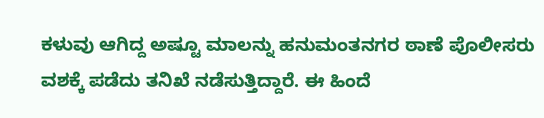ಕಳುವು ಆಗಿದ್ದ ಅಷ್ಟೂ ಮಾಲನ್ನು ಹನುಮಂತನಗರ ಠಾಣೆ ಪೊಲೀಸರು ವಶಕ್ಕೆ ಪಡೆದು ತನಿಖೆ ನಡೆಸುತ್ತಿದ್ದಾರೆ. ಈ ಹಿಂದೆ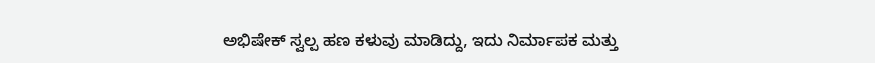ಅಭಿಷೇಕ್ ಸ್ವಲ್ಪ ಹಣ ಕಳುವು ಮಾಡಿದ್ದು, ಇದು ನಿರ್ಮಾಪಕ ಮತ್ತು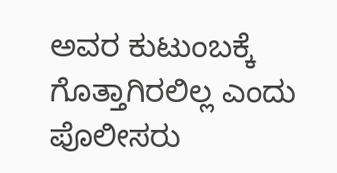ಅವರ ಕುಟುಂಬಕ್ಕೆ ಗೊತ್ತಾಗಿರಲಿಲ್ಲ ಎಂದು ಪೊಲೀಸರು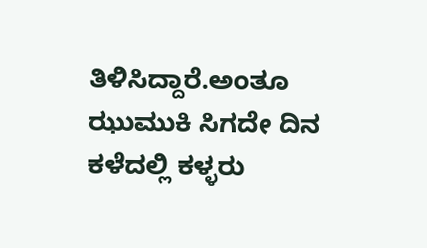ತಿಳಿಸಿದ್ದಾರೆ.ಅಂತೂ ಝುಮುಕಿ ಸಿಗದೇ ದಿನ ಕಳೆದಲ್ಲಿ ಕಳ್ಳರು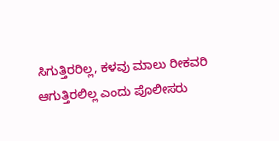ಸಿಗುತ್ತಿರರಿಲ್ಲ, ಕಳವು ಮಾಲು ರೀಕವರಿ ಆಗುತ್ತಿರಲಿಲ್ಲ ಎಂದು ಪೊಲೀಸರು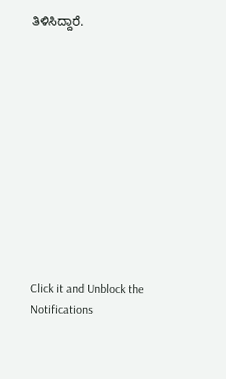ತಿಳಿಸಿದ್ದಾರೆ.












Click it and Unblock the Notifications